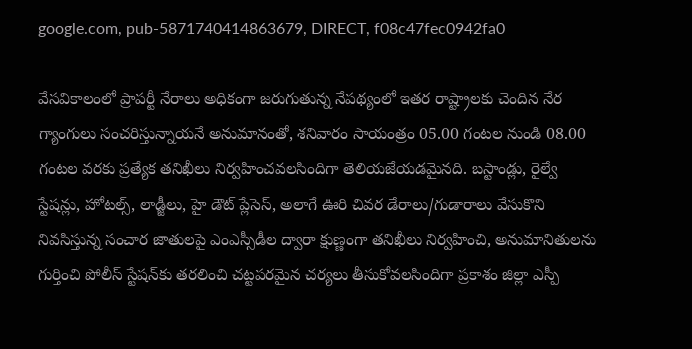google.com, pub-5871740414863679, DIRECT, f08c47fec0942fa0

వేసవికాలంలో ప్రాపర్టీ నేరాలు అధికంగా జరుగుతున్న నేపథ్యంలో ఇతర రాష్ట్రాలకు చెందిన నేర గ్యాంగులు సంచరిస్తున్నాయనే అనుమానంతో, శనివారం సాయంత్రం 05.00 గంటల నుండి 08.00 గంటల వరకు ప్రత్యేక తనిఖీలు నిర్వహించవలసిందిగా తెలియజేయడమైనది. బస్టాండ్లు, రైల్వే స్టేషన్లు, హోటల్స్, లాడ్జీలు, హై డౌట్ ప్లేసెస్, అలాగే ఊరి చివర డేరాలు/గుడారాలు వేసుకొని నివసిస్తున్న సంచార జాతులపై ఎంఎస్సీడీల ద్వారా క్షుణ్ణంగా తనిఖీలు నిర్వహించి, అనుమానితులను గుర్తించి పోలీస్ స్టేషన్‌కు తరలించి చట్టపరమైన చర్యలు తీసుకోవలసిందిగా ప్రకాశం జిల్లా ఎస్పీ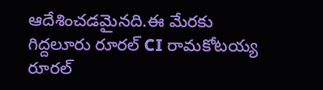ఆదేశించడమైనది.ఈ మేరకు గిద్దలూరు రూరల్ CI రామకోటయ్య రూరల్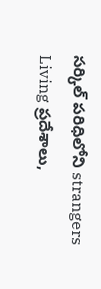సర్కిల్ పరిధిలోని strangers Living ప్రదేశాలు,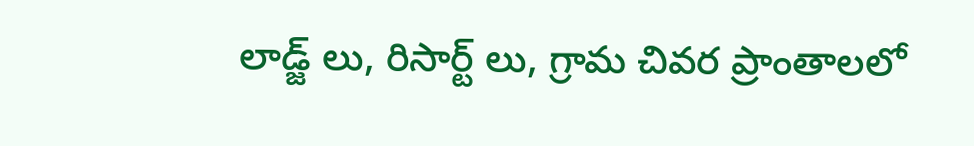లాడ్జ్ లు, రిసార్ట్ లు, గ్రామ చివర ప్రాంతాలలో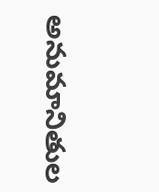అనుమానితుల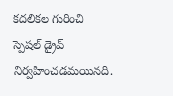కదలికల గురించి స్పెషల్ డ్రైవ్ నిర్వహించడమయినది.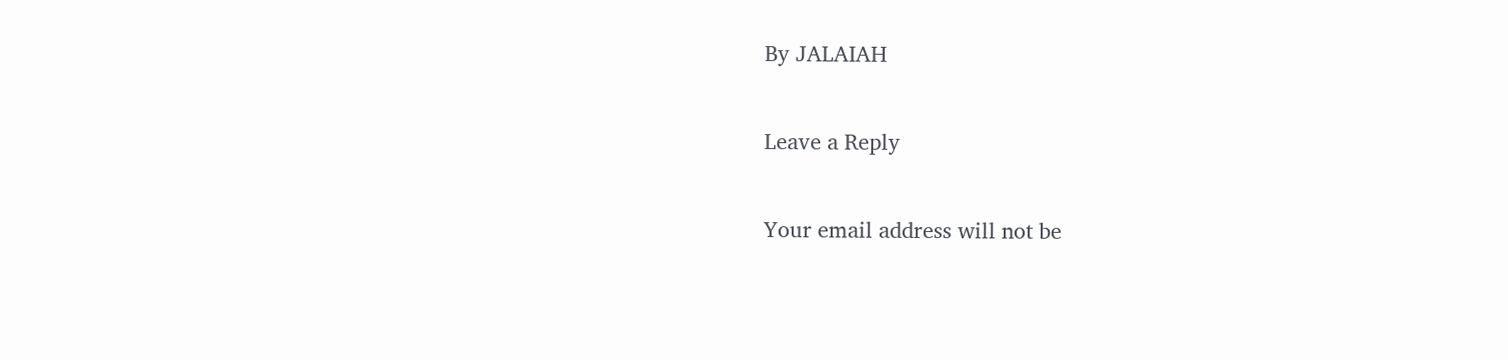By JALAIAH

Leave a Reply

Your email address will not be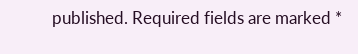published. Required fields are marked *